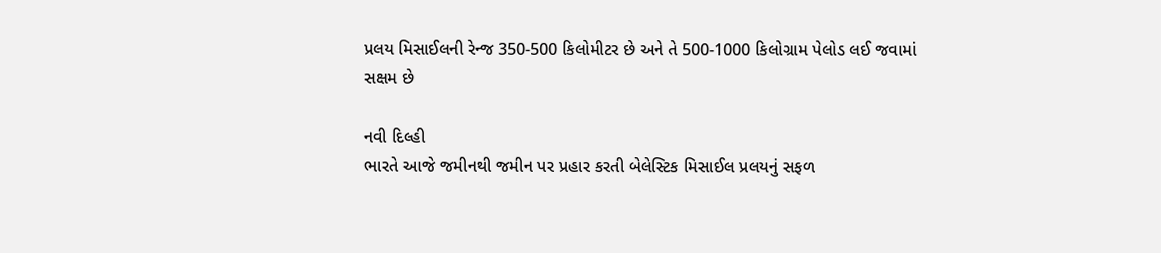પ્રલય મિસાઈલની રેન્જ 350-500 કિલોમીટર છે અને તે 500-1000 કિલોગ્રામ પેલોડ લઈ જવામાં સક્ષમ છે

નવી દિલ્હી
ભારતે આજે જમીનથી જમીન પર પ્રહાર કરતી બેલેસ્ટિક મિસાઈલ પ્રલયનું સફળ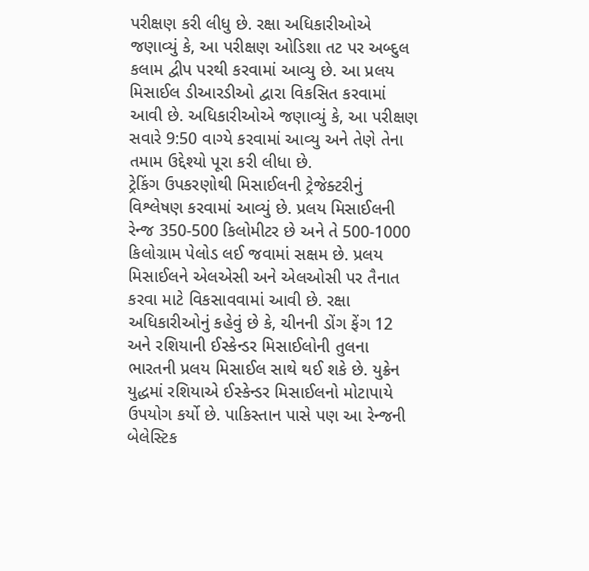પરીક્ષણ કરી લીધુ છે. રક્ષા અધિકારીઓએ જણાવ્યું કે, આ પરીક્ષણ ઓડિશા તટ પર અબ્દુલ કલામ દ્વીપ પરથી કરવામાં આવ્યુ છે. આ પ્રલય મિસાઈલ ડીઆરડીઓ દ્વારા વિકસિત કરવામાં આવી છે. અધિકારીઓએ જણાવ્યું કે, આ પરીક્ષણ સવારે 9:50 વાગ્યે કરવામાં આવ્યુ અને તેણે તેના તમામ ઉદ્દેશ્યો પૂરા કરી લીધા છે.
ટ્રેકિંગ ઉપકરણોથી મિસાઈલની ટ્રેજેક્ટરીનું વિશ્લેષણ કરવામાં આવ્યું છે. પ્રલય મિસાઈલની રેન્જ 350-500 કિલોમીટર છે અને તે 500-1000 કિલોગ્રામ પેલોડ લઈ જવામાં સક્ષમ છે. પ્રલય મિસાઈલને એલએસી અને એલઓસી પર તૈનાત કરવા માટે વિકસાવવામાં આવી છે. રક્ષા અધિકારીઓનું કહેવું છે કે, ચીનની ડોંગ ફેંગ 12 અને રશિયાની ઈસ્કેન્ડર મિસાઈલોની તુલના ભારતની પ્રલય મિસાઈલ સાથે થઈ શકે છે. યુક્રેન યુદ્ધમાં રશિયાએ ઈસ્કેન્ડર મિસાઈલનો મોટાપાયે ઉપયોગ કર્યો છે. પાકિસ્તાન પાસે પણ આ રેન્જની બેલેસ્ટિક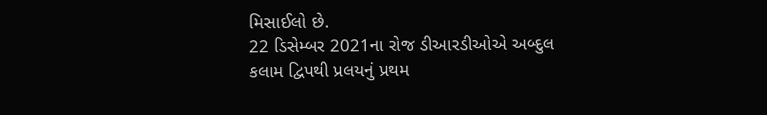મિસાઈલો છે.
22 ડિસેમ્બર 2021ના રોજ ડીઆરડીઓએ અબ્દુલ કલામ દ્વિપથી પ્રલયનું પ્રથમ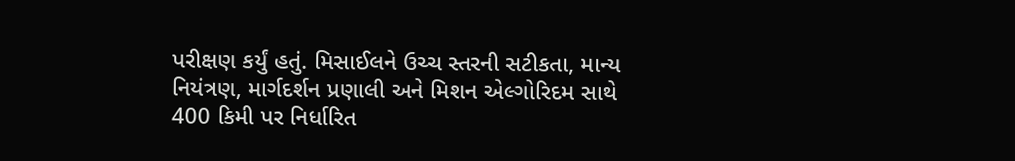પરીક્ષણ કર્યું હતું. મિસાઈલને ઉચ્ચ સ્તરની સટીકતા, માન્ય નિયંત્રણ, માર્ગદર્શન પ્રણાલી અને મિશન એલ્ગોરિદમ સાથે 400 કિમી પર નિર્ધારિત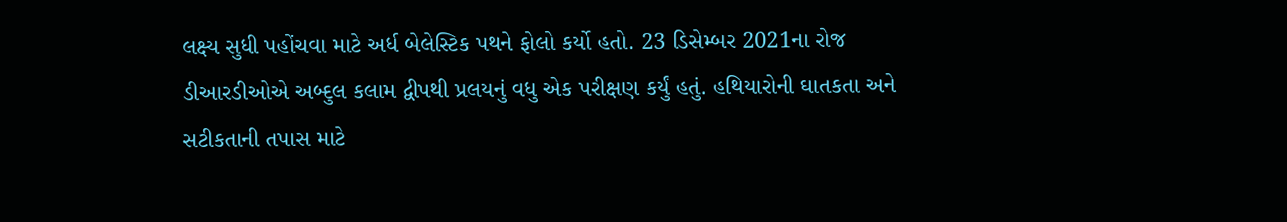લક્ષ્ય સુધી પહોંચવા માટે અર્ધ બેલેસ્ટિક પથને ફોલો કર્યો હતો. 23 ડિસેમ્બર 2021ના રોજ ડીઆરડીઓએ અબ્દુલ કલામ દ્વીપથી પ્રલયનું વધુ એક પરીક્ષણ કર્યું હતું. હથિયારોની ઘાતકતા અને સટીકતાની તપાસ માટે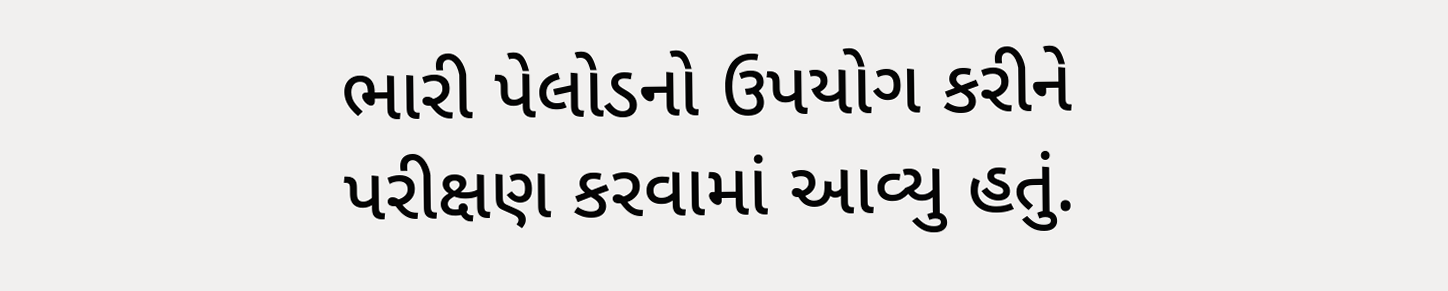ભારી પેલોડનો ઉપયોગ કરીને પરીક્ષણ કરવામાં આવ્યુ હતું.